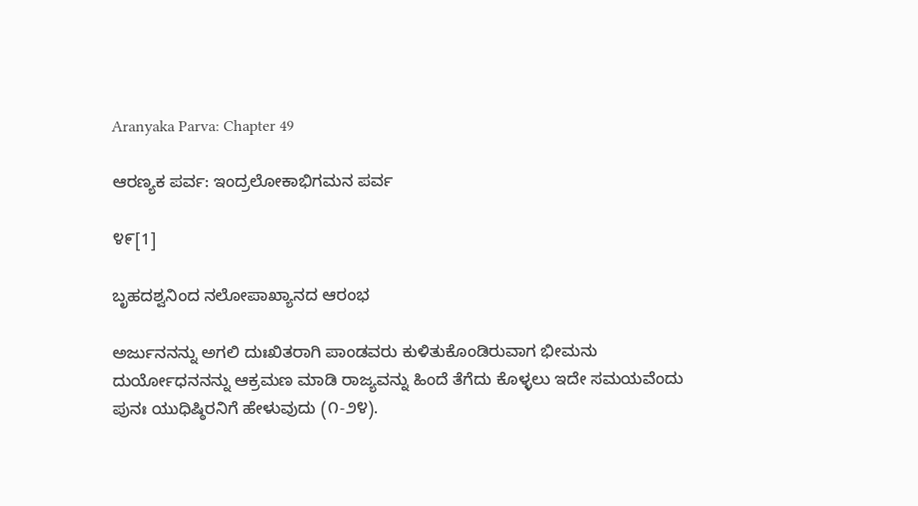Aranyaka Parva: Chapter 49

ಆರಣ್ಯಕ ಪರ್ವ: ಇಂದ್ರಲೋಕಾಭಿಗಮನ ಪರ್ವ

೪೯[1]

ಬೃಹದಶ್ವನಿಂದ ನಲೋಪಾಖ್ಯಾನದ ಆರಂಭ

ಅರ್ಜುನನನ್ನು ಅಗಲಿ ದುಃಖಿತರಾಗಿ ಪಾಂಡವರು ಕುಳಿತುಕೊಂಡಿರುವಾಗ ಭೀಮನು ದುರ್ಯೋಧನನನ್ನು ಆಕ್ರಮಣ ಮಾಡಿ ರಾಜ್ಯವನ್ನು ಹಿಂದೆ ತೆಗೆದು ಕೊಳ್ಳಲು ಇದೇ ಸಮಯವೆಂದು ಪುನಃ ಯುಧಿಷ್ಠಿರನಿಗೆ ಹೇಳುವುದು (೧-೨೪).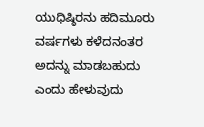ಯುಧಿಷ್ಠಿರನು ಹದಿಮೂರು ವರ್ಷಗಳು ಕಳೆದನಂತರ ಅದನ್ನು ಮಾಡಬಹುದು ಎಂದು ಹೇಳುವುದು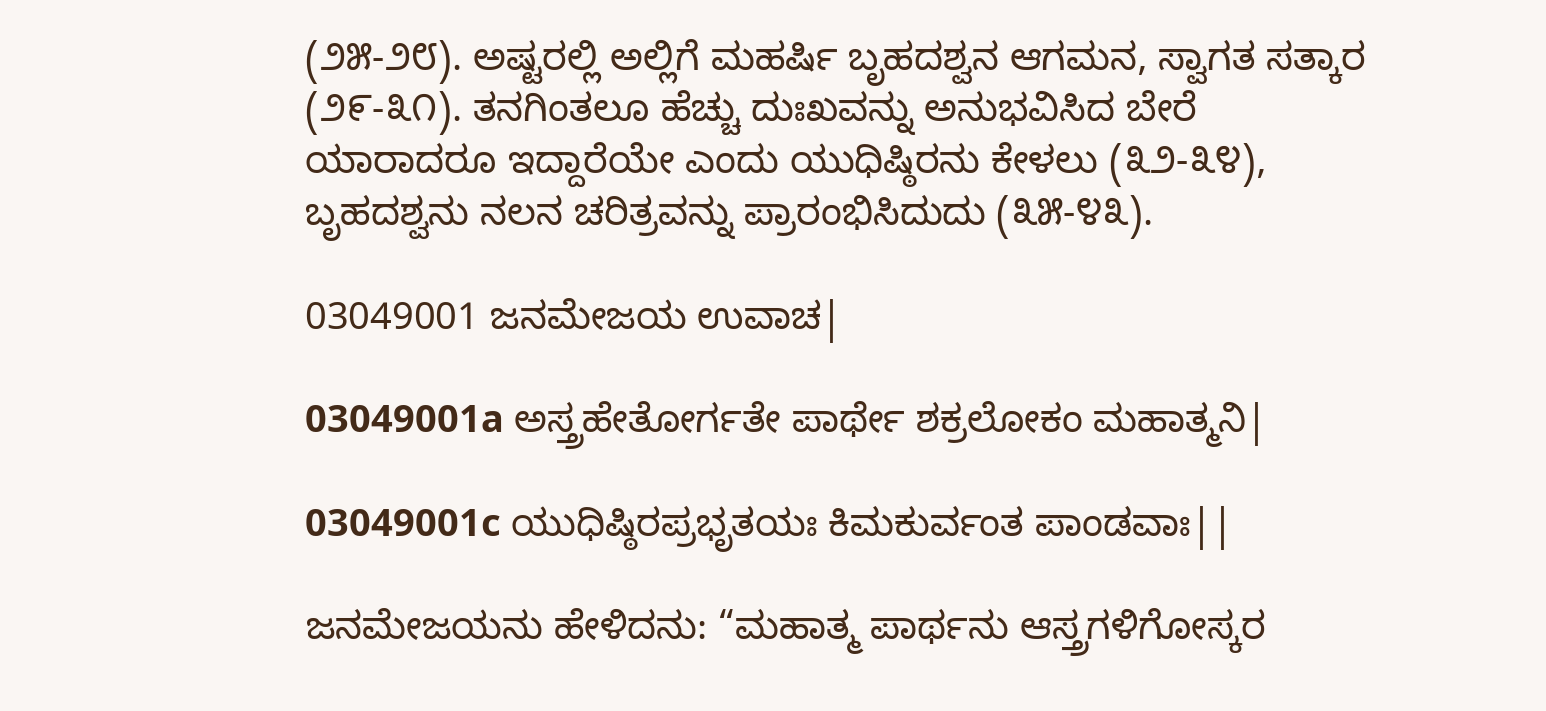(೨೫-೨೮). ಅಷ್ಟರಲ್ಲಿ ಅಲ್ಲಿಗೆ ಮಹರ್ಷಿ ಬೃಹದಶ್ವನ ಆಗಮನ, ಸ್ವಾಗತ ಸತ್ಕಾರ (೨೯-೩೧). ತನಗಿಂತಲೂ ಹೆಚ್ಚು ದುಃಖವನ್ನು ಅನುಭವಿಸಿದ ಬೇರೆ ಯಾರಾದರೂ ಇದ್ದಾರೆಯೇ ಎಂದು ಯುಧಿಷ್ಠಿರನು ಕೇಳಲು (೩೨-೩೪), ಬೃಹದಶ್ವನು ನಲನ ಚರಿತ್ರವನ್ನು ಪ್ರಾರಂಭಿಸಿದುದು (೩೫-೪೩).

03049001 ಜನಮೇಜಯ ಉವಾಚ|

03049001a ಅಸ್ತ್ರಹೇತೋರ್ಗತೇ ಪಾರ್ಥೇ ಶಕ್ರಲೋಕಂ ಮಹಾತ್ಮನಿ|

03049001c ಯುಧಿಷ್ಠಿರಪ್ರಭೃತಯಃ ಕಿಮಕುರ್ವಂತ ಪಾಂಡವಾಃ||

ಜನಮೇಜಯನು ಹೇಳಿದನು: “ಮಹಾತ್ಮ ಪಾರ್ಥನು ಆಸ್ತ್ರಗಳಿಗೋಸ್ಕರ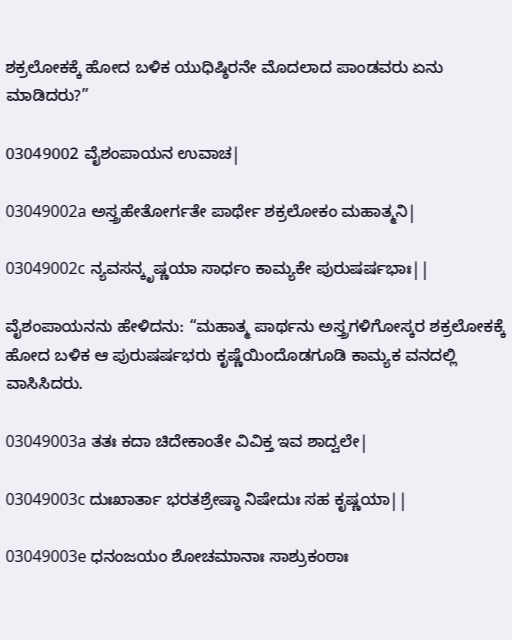ಶಕ್ರಲೋಕಕ್ಕೆ ಹೋದ ಬಳಿಕ ಯುಧಿಷ್ಠಿರನೇ ಮೊದಲಾದ ಪಾಂಡವರು ಏನು ಮಾಡಿದರು?”

03049002 ವೈಶಂಪಾಯನ ಉವಾಚ|

03049002a ಅಸ್ತ್ರಹೇತೋರ್ಗತೇ ಪಾರ್ಥೇ ಶಕ್ರಲೋಕಂ ಮಹಾತ್ಮನಿ|

03049002c ನ್ಯವಸನ್ಕೃಷ್ಣಯಾ ಸಾರ್ಧಂ ಕಾಮ್ಯಕೇ ಪುರುಷರ್ಷಭಾಃ||

ವೈಶಂಪಾಯನನು ಹೇಳಿದನು: “ಮಹಾತ್ಮ ಪಾರ್ಥನು ಅಸ್ತ್ರಗಳಿಗೋಸ್ಕರ ಶಕ್ರಲೋಕಕ್ಕೆ ಹೋದ ಬಳಿಕ ಆ ಪುರುಷರ್ಷಭರು ಕೃಷ್ಣೆಯಿಂದೊಡಗೂಡಿ ಕಾಮ್ಯಕ ವನದಲ್ಲಿ ವಾಸಿಸಿದರು.

03049003a ತತಃ ಕದಾ ಚಿದೇಕಾಂತೇ ವಿವಿಕ್ತ ಇವ ಶಾದ್ವಲೇ|

03049003c ದುಃಖಾರ್ತಾ ಭರತಶ್ರೇಷ್ಠಾ ನಿಷೇದುಃ ಸಹ ಕೃಷ್ಣಯಾ||

03049003e ಧನಂಜಯಂ ಶೋಚಮಾನಾಃ ಸಾಶ್ರುಕಂಠಾಃ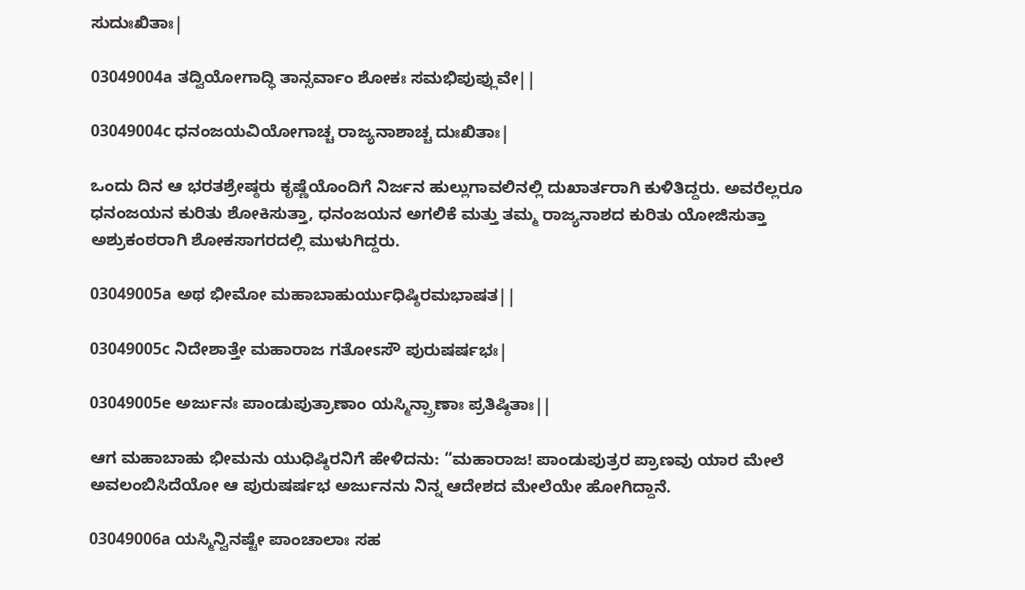ಸುದುಃಖಿತಾಃ|

03049004a ತದ್ವಿಯೋಗಾದ್ಧಿ ತಾನ್ಸರ್ವಾಂ ಶೋಕಃ ಸಮಭಿಪುಪ್ಲುವೇ||

03049004c ಧನಂಜಯವಿಯೋಗಾಚ್ಚ ರಾಜ್ಯನಾಶಾಚ್ಚ ದುಃಖಿತಾಃ|

ಒಂದು ದಿನ ಆ ಭರತಶ್ರೇಷ್ಠರು ಕೃಷ್ಣೆಯೊಂದಿಗೆ ನಿರ್ಜನ ಹುಲ್ಲುಗಾವಲಿನಲ್ಲಿ ದುಖಾರ್ತರಾಗಿ ಕುಳಿತಿದ್ದರು. ಅವರೆಲ್ಲರೂ ಧನಂಜಯನ ಕುರಿತು ಶೋಕಿಸುತ್ತಾ, ಧನಂಜಯನ ಅಗಲಿಕೆ ಮತ್ತು ತಮ್ಮ ರಾಜ್ಯನಾಶದ ಕುರಿತು ಯೋಜಿಸುತ್ತಾ ಅಶ್ರುಕಂಠರಾಗಿ ಶೋಕಸಾಗರದಲ್ಲಿ ಮುಳುಗಿದ್ದರು.

03049005a ಅಥ ಭೀಮೋ ಮಹಾಬಾಹುರ್ಯುಧಿಷ್ಠಿರಮಭಾಷತ||

03049005c ನಿದೇಶಾತ್ತೇ ಮಹಾರಾಜ ಗತೋಽಸೌ ಪುರುಷರ್ಷಭಃ|

03049005e ಅರ್ಜುನಃ ಪಾಂಡುಪುತ್ರಾಣಾಂ ಯಸ್ಮಿನ್ಪ್ರಾಣಾಃ ಪ್ರತಿಷ್ಠಿತಾಃ||

ಆಗ ಮಹಾಬಾಹು ಭೀಮನು ಯುಧಿಷ್ಠಿರನಿಗೆ ಹೇಳಿದನು: “ಮಹಾರಾಜ! ಪಾಂಡುಪುತ್ರರ ಪ್ರಾಣವು ಯಾರ ಮೇಲೆ ಅವಲಂಬಿಸಿದೆಯೋ ಆ ಪುರುಷರ್ಷಭ ಅರ್ಜುನನು ನಿನ್ನ ಆದೇಶದ ಮೇಲೆಯೇ ಹೋಗಿದ್ದಾನೆ.

03049006a ಯಸ್ಮಿನ್ವಿನಷ್ಟೇ ಪಾಂಚಾಲಾಃ ಸಹ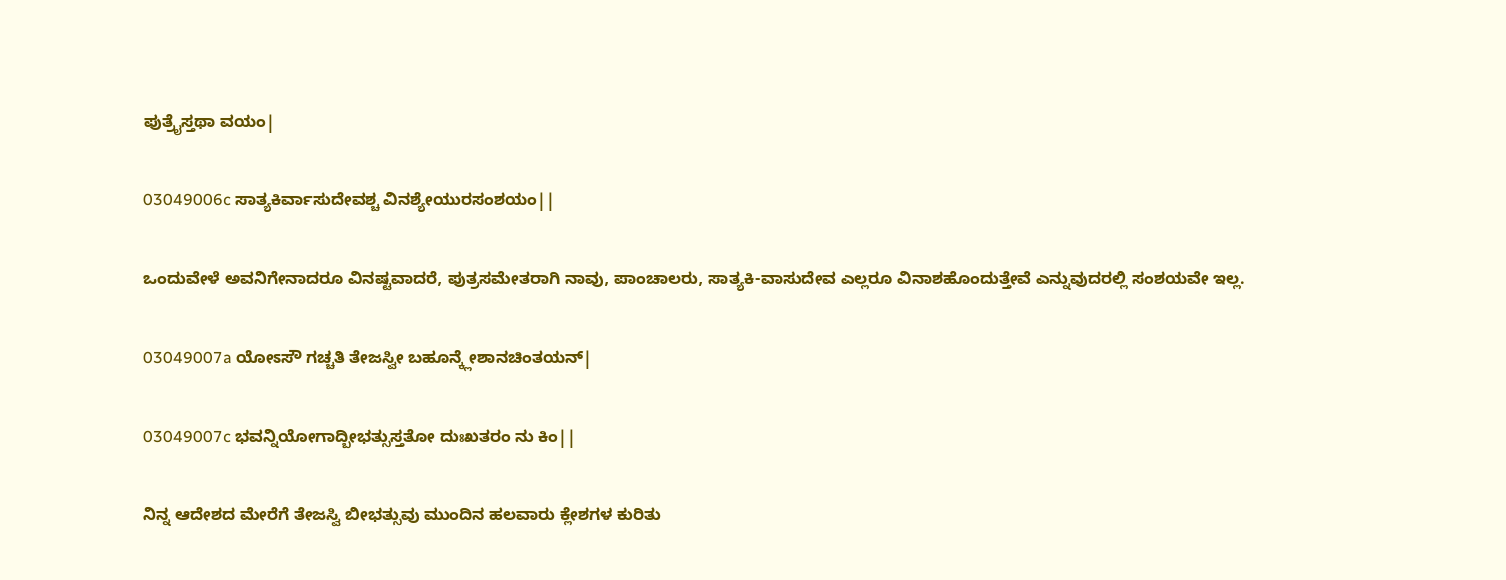ಪುತ್ರೈಸ್ತಥಾ ವಯಂ|

03049006c ಸಾತ್ಯಕಿರ್ವಾಸುದೇವಶ್ಚ ವಿನಶ್ಯೇಯುರಸಂಶಯಂ||

ಒಂದುವೇಳೆ ಅವನಿಗೇನಾದರೂ ವಿನಷ್ಟವಾದರೆ, ಪುತ್ರಸಮೇತರಾಗಿ ನಾವು, ಪಾಂಚಾಲರು, ಸಾತ್ಯಕಿ-ವಾಸುದೇವ ಎಲ್ಲರೂ ವಿನಾಶಹೊಂದುತ್ತೇವೆ ಎನ್ನುವುದರಲ್ಲಿ ಸಂಶಯವೇ ಇಲ್ಲ.

03049007a ಯೋಽಸೌ ಗಚ್ಚತಿ ತೇಜಸ್ವೀ ಬಹೂನ್ಕ್ಲೇಶಾನಚಿಂತಯನ್|

03049007c ಭವನ್ನಿಯೋಗಾದ್ಬೀಭತ್ಸುಸ್ತತೋ ದುಃಖತರಂ ನು ಕಿಂ||

ನಿನ್ನ ಆದೇಶದ ಮೇರೆಗೆ ತೇಜಸ್ವಿ ಬೀಭತ್ಸುವು ಮುಂದಿನ ಹಲವಾರು ಕ್ಲೇಶಗಳ ಕುರಿತು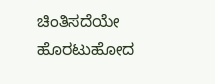ಚಿಂತಿಸದೆಯೇ ಹೊರಟುಹೋದ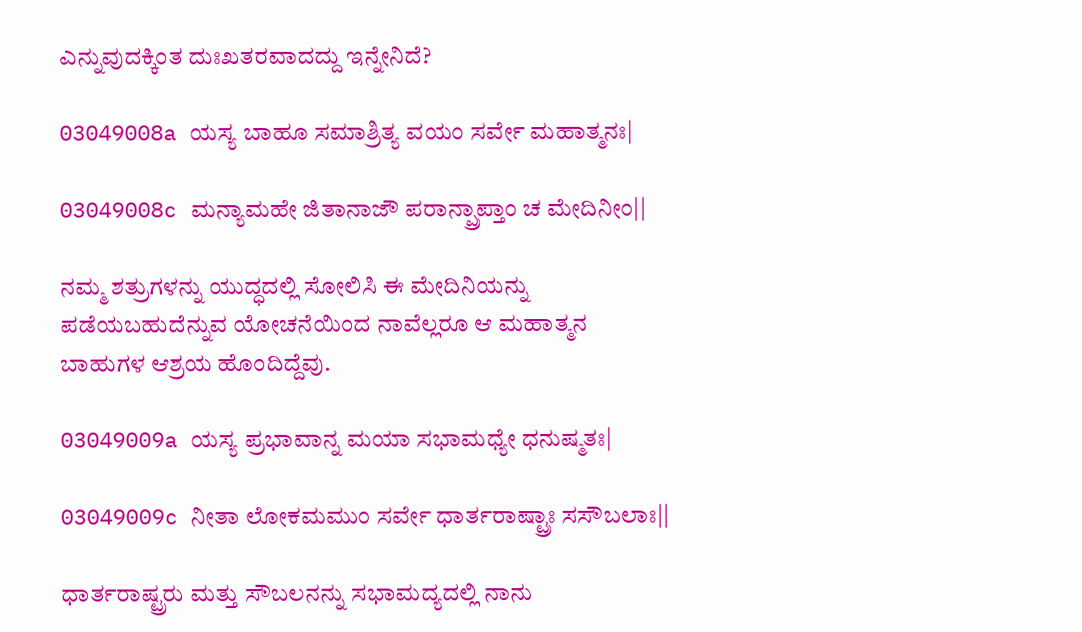ಎನ್ನುವುದಕ್ಕಿಂತ ದುಃಖತರವಾದದ್ದು ಇನ್ನೇನಿದೆ?

03049008a ಯಸ್ಯ ಬಾಹೂ ಸಮಾಶ್ರಿತ್ಯ ವಯಂ ಸರ್ವೇ ಮಹಾತ್ಮನಃ|

03049008c ಮನ್ಯಾಮಹೇ ಜಿತಾನಾಜೌ ಪರಾನ್ಪ್ರಾಪ್ತಾಂ ಚ ಮೇದಿನೀಂ||

ನಮ್ಮ ಶತ್ರುಗಳನ್ನು ಯುದ್ಧದಲ್ಲಿ ಸೋಲಿಸಿ ಈ ಮೇದಿನಿಯನ್ನು ಪಡೆಯಬಹುದೆನ್ನುವ ಯೋಚನೆಯಿಂದ ನಾವೆಲ್ಲರೂ ಆ ಮಹಾತ್ಮನ ಬಾಹುಗಳ ಆಶ್ರಯ ಹೊಂದಿದ್ದೆವು.

03049009a ಯಸ್ಯ ಪ್ರಭಾವಾನ್ನ ಮಯಾ ಸಭಾಮಧ್ಯೇ ಧನುಷ್ಮತಃ|

03049009c ನೀತಾ ಲೋಕಮಮುಂ ಸರ್ವೇ ಧಾರ್ತರಾಷ್ಟ್ರಾಃ ಸಸೌಬಲಾಃ||

ಧಾರ್ತರಾಷ್ಟ್ರರು ಮತ್ತು ಸೌಬಲನನ್ನು ಸಭಾಮದ್ಯದಲ್ಲಿ ನಾನು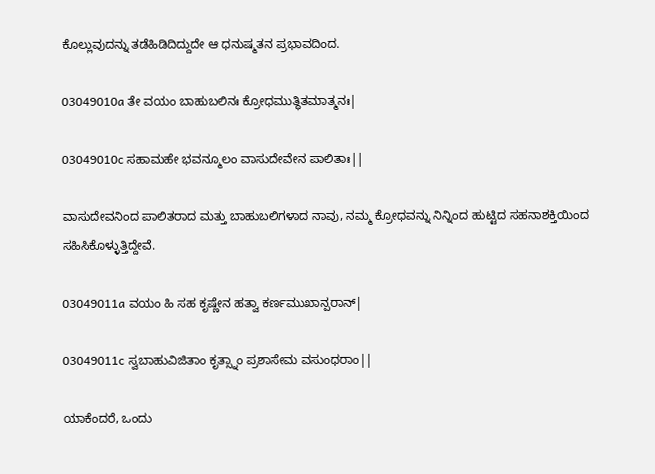ಕೊಲ್ಲುವುದನ್ನು ತಡೆಹಿಡಿದಿದ್ದುದೇ ಆ ಧನುಷ್ಮತನ ಪ್ರಭಾವದಿಂದ.

03049010a ತೇ ವಯಂ ಬಾಹುಬಲಿನಃ ಕ್ರೋಧಮುತ್ಥಿತಮಾತ್ಮನಃ|

03049010c ಸಹಾಮಹೇ ಭವನ್ಮೂಲಂ ವಾಸುದೇವೇನ ಪಾಲಿತಾಃ||

ವಾಸುದೇವನಿಂದ ಪಾಲಿತರಾದ ಮತ್ತು ಬಾಹುಬಲಿಗಳಾದ ನಾವು, ನಮ್ಮ ಕ್ರೋಧವನ್ನು ನಿನ್ನಿಂದ ಹುಟ್ಟಿದ ಸಹನಾಶಕ್ತಿಯಿಂದ ಸಹಿಸಿಕೊಳ್ಳುತ್ತಿದ್ದೇವೆ.

03049011a ವಯಂ ಹಿ ಸಹ ಕೃಷ್ಣೇನ ಹತ್ವಾ ಕರ್ಣಮುಖಾನ್ಪರಾನ್|

03049011c ಸ್ವಬಾಹುವಿಜಿತಾಂ ಕೃತ್ಸ್ನಾಂ ಪ್ರಶಾಸೇಮ ವಸುಂಧರಾಂ||

ಯಾಕೆಂದರೆ, ಒಂದು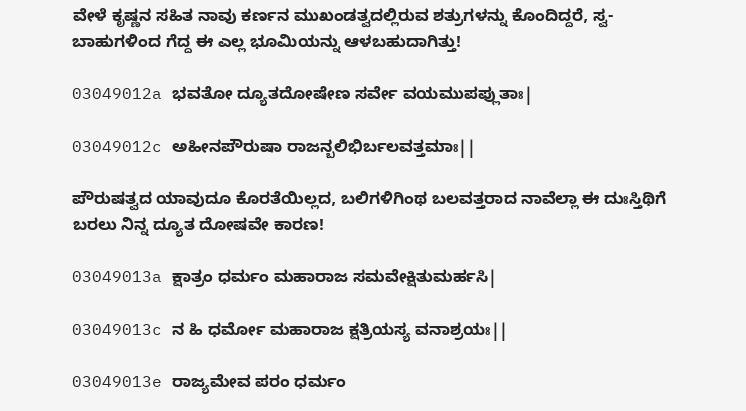ವೇಳೆ ಕೃಷ್ಣನ ಸಹಿತ ನಾವು ಕರ್ಣನ ಮುಖಂಡತ್ವದಲ್ಲಿರುವ ಶತ್ರುಗಳನ್ನು ಕೊಂದಿದ್ದರೆ, ಸ್ವ-ಬಾಹುಗಳಿಂದ ಗೆದ್ದ ಈ ಎಲ್ಲ ಭೂಮಿಯನ್ನು ಆಳಬಹುದಾಗಿತ್ತು!

03049012a ಭವತೋ ದ್ಯೂತದೋಷೇಣ ಸರ್ವೇ ವಯಮುಪಪ್ಲುತಾಃ|

03049012c ಅಹೀನಪೌರುಷಾ ರಾಜನ್ಬಲಿಭಿರ್ಬಲವತ್ತಮಾಃ||

ಪೌರುಷತ್ವದ ಯಾವುದೂ ಕೊರತೆಯಿಲ್ಲದ, ಬಲಿಗಳಿಗಿಂಥ ಬಲವತ್ತರಾದ ನಾವೆಲ್ಲಾ ಈ ದುಃಸ್ತಿಥಿಗೆ ಬರಲು ನಿನ್ನ ದ್ಯೂತ ದೋಷವೇ ಕಾರಣ!

03049013a ಕ್ಷಾತ್ರಂ ಧರ್ಮಂ ಮಹಾರಾಜ ಸಮವೇಕ್ಷಿತುಮರ್ಹಸಿ|

03049013c ನ ಹಿ ಧರ್ಮೋ ಮಹಾರಾಜ ಕ್ಷತ್ರಿಯಸ್ಯ ವನಾಶ್ರಯಃ||

03049013e ರಾಜ್ಯಮೇವ ಪರಂ ಧರ್ಮಂ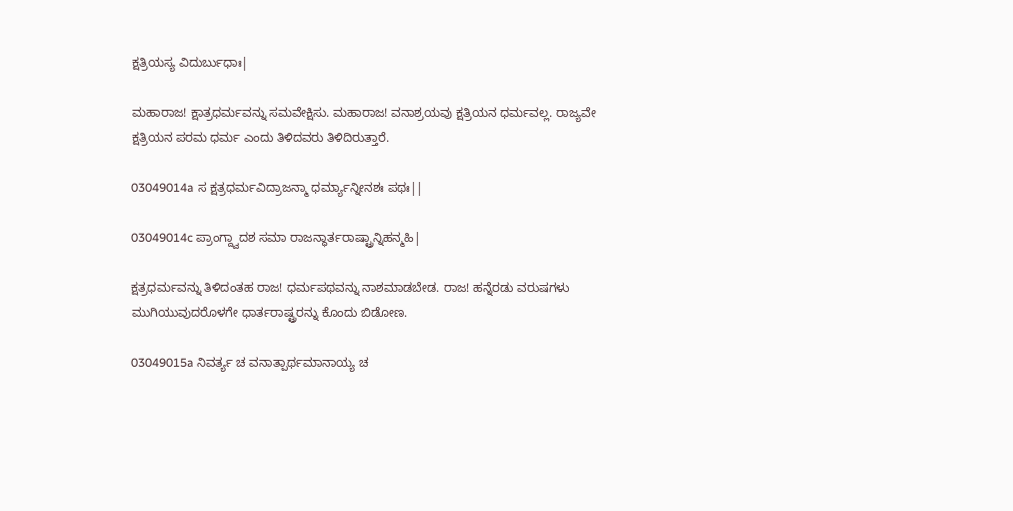ಕ್ಷತ್ರಿಯಸ್ಯ ವಿದುರ್ಬುಧಾಃ|

ಮಹಾರಾಜ! ಕ್ಷಾತ್ರಧರ್ಮವನ್ನು ಸಮವೇಕ್ಷಿಸು. ಮಹಾರಾಜ! ವನಾಶ್ರಯವು ಕ್ಷತ್ರಿಯನ ಧರ್ಮವಲ್ಲ. ರಾಜ್ಯವೇ ಕ್ಷತ್ರಿಯನ ಪರಮ ಧರ್ಮ ಎಂದು ತಿಳಿದವರು ತಿಳಿದಿರುತ್ತಾರೆ.

03049014a ಸ ಕ್ಷತ್ರಧರ್ಮವಿದ್ರಾಜನ್ಮಾ ಧರ್ಮ್ಯಾನ್ನೀನಶಃ ಪಥಃ||

03049014c ಪ್ರಾಂಗ್ದ್ವಾದಶ ಸಮಾ ರಾಜನ್ಧಾರ್ತರಾಷ್ಟ್ರಾನ್ನಿಹನ್ಮಹಿ|

ಕ್ಷತ್ರಧರ್ಮವನ್ನು ತಿಳಿದಂತಹ ರಾಜ! ಧರ್ಮಪಥವನ್ನು ನಾಶಮಾಡಬೇಡ. ರಾಜ! ಹನ್ನೆರಡು ವರುಷಗಳು ಮುಗಿಯುವುದರೊಳಗೇ ಧಾರ್ತರಾಷ್ಟ್ರರನ್ನು ಕೊಂದು ಬಿಡೋಣ.

03049015a ನಿವರ್ತ್ಯ ಚ ವನಾತ್ಪಾರ್ಥಮಾನಾಯ್ಯ ಚ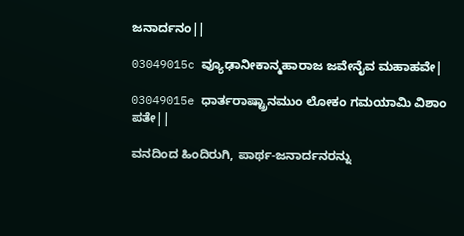ಜನಾರ್ದನಂ||

03049015c ವ್ಯೂಢಾನೀಕಾನ್ಮಹಾರಾಜ ಜವೇನೈವ ಮಹಾಹವೇ|

03049015e ಧಾರ್ತರಾಷ್ಟ್ರಾನಮುಂ ಲೋಕಂ ಗಮಯಾಮಿ ವಿಶಾಂ ಪತೇ||

ವನದಿಂದ ಹಿಂದಿರುಗಿ, ಪಾರ್ಥ-ಜನಾರ್ದನರನ್ನು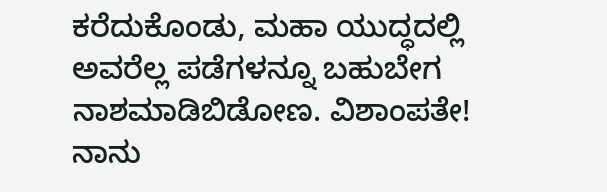ಕರೆದುಕೊಂಡು, ಮಹಾ ಯುದ್ಧದಲ್ಲಿ ಅವರೆಲ್ಲ ಪಡೆಗಳನ್ನೂ ಬಹುಬೇಗ ನಾಶಮಾಡಿಬಿಡೋಣ. ವಿಶಾಂಪತೇ! ನಾನು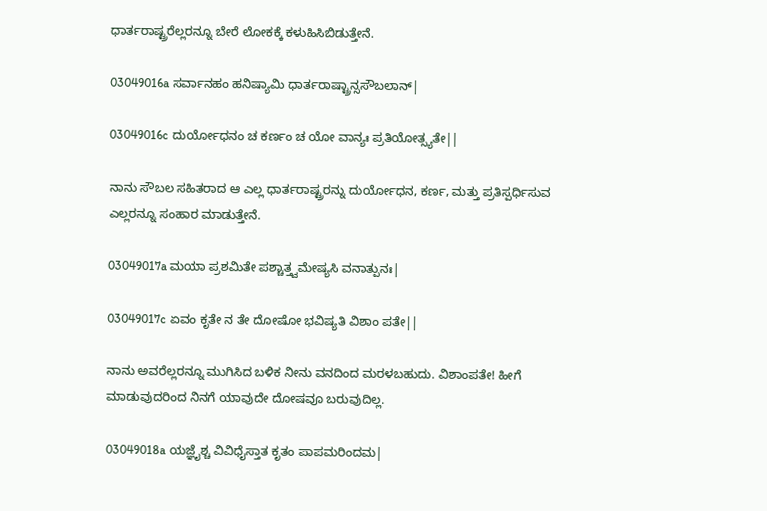ಧಾರ್ತರಾಷ್ಟ್ರರೆಲ್ಲರನ್ನೂ ಬೇರೆ ಲೋಕಕ್ಕೆ ಕಳುಹಿಸಿಬಿಡುತ್ತೇನೆ.

03049016a ಸರ್ವಾನಹಂ ಹನಿಷ್ಯಾಮಿ ಧಾರ್ತರಾಷ್ಟ್ರಾನ್ಸಸೌಬಲಾನ್|

03049016c ದುರ್ಯೋಧನಂ ಚ ಕರ್ಣಂ ಚ ಯೋ ವಾನ್ಯಃ ಪ್ರತಿಯೋತ್ಸ್ಯತೇ||

ನಾನು ಸೌಬಲ ಸಹಿತರಾದ ಆ ಎಲ್ಲ ಧಾರ್ತರಾಷ್ಟ್ರರನ್ನು ದುರ್ಯೋಧನ, ಕರ್ಣ, ಮತ್ತು ಪ್ರತಿಸ್ಪರ್ಧಿಸುವ ಎಲ್ಲರನ್ನೂ ಸಂಹಾರ ಮಾಡುತ್ತೇನೆ.

03049017a ಮಯಾ ಪ್ರಶಮಿತೇ ಪಶ್ಚಾತ್ತ್ವಮೇಷ್ಯಸಿ ವನಾತ್ಪುನಃ|

03049017c ಏವಂ ಕೃತೇ ನ ತೇ ದೋಷೋ ಭವಿಷ್ಯತಿ ವಿಶಾಂ ಪತೇ||

ನಾನು ಅವರೆಲ್ಲರನ್ನೂ ಮುಗಿಸಿದ ಬಳಿಕ ನೀನು ವನದಿಂದ ಮರಳಬಹುದು. ವಿಶಾಂಪತೇ! ಹೀಗೆ ಮಾಡುವುದರಿಂದ ನಿನಗೆ ಯಾವುದೇ ದೋಷವೂ ಬರುವುದಿಲ್ಲ.

03049018a ಯಜ್ಞೈಶ್ಚ ವಿವಿಧೈಸ್ತಾತ ಕೃತಂ ಪಾಪಮರಿಂದಮ|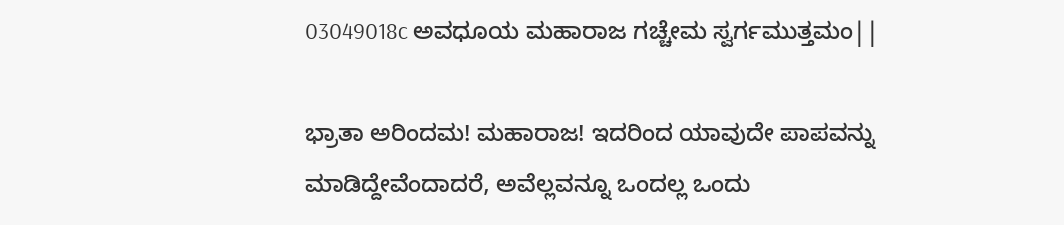03049018c ಅವಧೂಯ ಮಹಾರಾಜ ಗಚ್ಚೇಮ ಸ್ವರ್ಗಮುತ್ತಮಂ||

ಭ್ರಾತಾ ಅರಿಂದಮ! ಮಹಾರಾಜ! ಇದರಿಂದ ಯಾವುದೇ ಪಾಪವನ್ನು ಮಾಡಿದ್ದೇವೆಂದಾದರೆ, ಅವೆಲ್ಲವನ್ನೂ ಒಂದಲ್ಲ ಒಂದು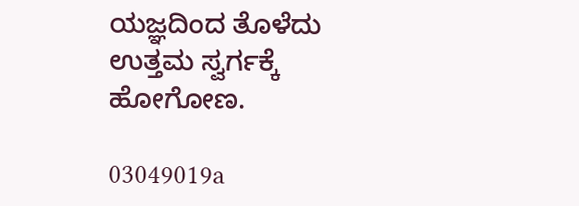ಯಜ್ಞದಿಂದ ತೊಳೆದು ಉತ್ತಮ ಸ್ವರ್ಗಕ್ಕೆ ಹೋಗೋಣ.

03049019a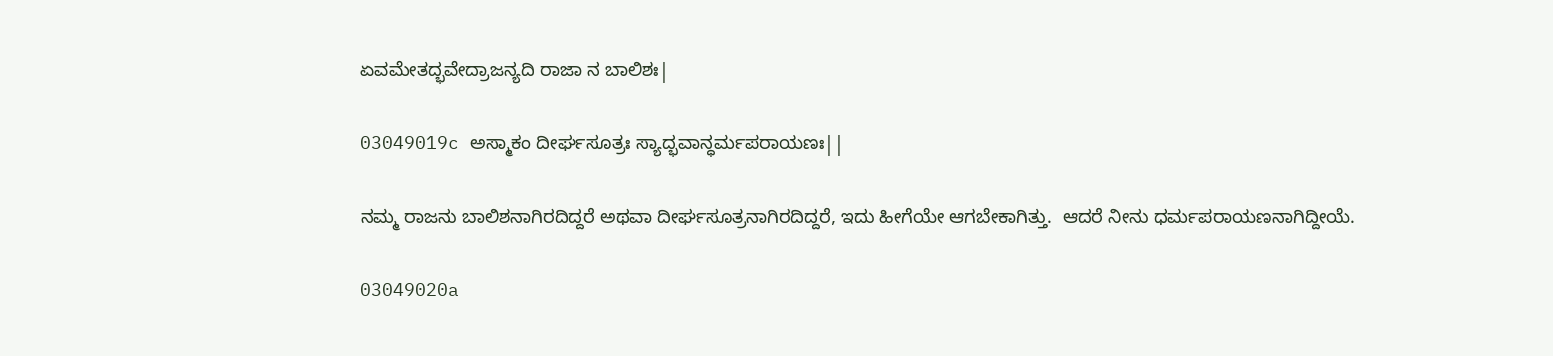ಏವಮೇತದ್ಭವೇದ್ರಾಜನ್ಯದಿ ರಾಜಾ ನ ಬಾಲಿಶಃ|

03049019c ಅಸ್ಮಾಕಂ ದೀರ್ಘಸೂತ್ರಃ ಸ್ಯಾದ್ಭವಾನ್ಧರ್ಮಪರಾಯಣಃ||

ನಮ್ಮ ರಾಜನು ಬಾಲಿಶನಾಗಿರದಿದ್ದರೆ ಅಥವಾ ದೀರ್ಘಸೂತ್ರನಾಗಿರದಿದ್ದರೆ, ಇದು ಹೀಗೆಯೇ ಆಗಬೇಕಾಗಿತ್ತು.  ಆದರೆ ನೀನು ಧರ್ಮಪರಾಯಣನಾಗಿದ್ದೀಯೆ.

03049020a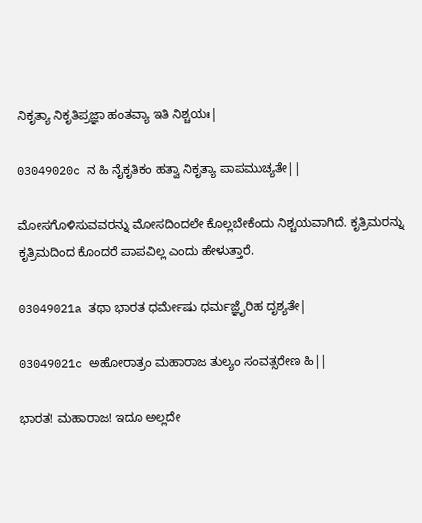ನಿಕೃತ್ಯಾ ನಿಕೃತಿಪ್ರಜ್ಞಾ ಹಂತವ್ಯಾ ಇತಿ ನಿಶ್ಚಯಃ|

03049020c ನ ಹಿ ನೈಕೃತಿಕಂ ಹತ್ವಾ ನಿಕೃತ್ಯಾ ಪಾಪಮುಚ್ಯತೇ||

ಮೋಸಗೊಳಿಸುವವರನ್ನು ಮೋಸದಿಂದಲೇ ಕೊಲ್ಲಬೇಕೆಂದು ನಿಶ್ಚಯವಾಗಿದೆ. ಕೃತ್ರಿಮರನ್ನು ಕೃತ್ರಿಮದಿಂದ ಕೊಂದರೆ ಪಾಪವಿಲ್ಲ ಎಂದು ಹೇಳುತ್ತಾರೆ.

03049021a ತಥಾ ಭಾರತ ಧರ್ಮೇಷು ಧರ್ಮಜ್ಞೈರಿಹ ದೃಶ್ಯತೇ|

03049021c ಅಹೋರಾತ್ರಂ ಮಹಾರಾಜ ತುಲ್ಯಂ ಸಂವತ್ಸರೇಣ ಹಿ||

ಭಾರತ! ಮಹಾರಾಜ! ಇದೂ ಅಲ್ಲದೇ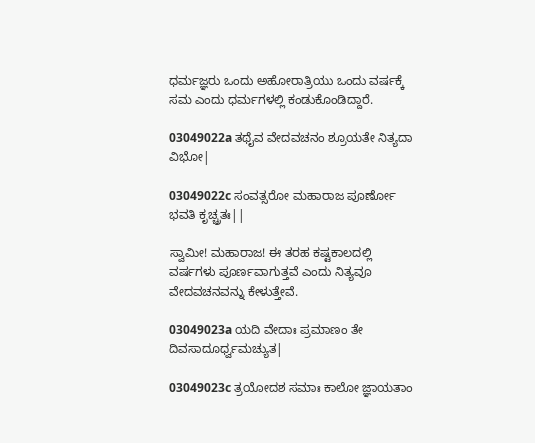ಧರ್ಮಜ್ಞರು ಒಂದು ಅಹೋರಾತ್ರಿಯು ಒಂದು ವರ್ಷಕ್ಕೆ ಸಮ ಎಂದು ಧರ್ಮಗಳಲ್ಲಿ ಕಂಡುಕೊಂಡಿದ್ದಾರೆ.

03049022a ತಥೈವ ವೇದವಚನಂ ಶ್ರೂಯತೇ ನಿತ್ಯದಾ ವಿಭೋ|

03049022c ಸಂವತ್ಸರೋ ಮಹಾರಾಜ ಪೂರ್ಣೋ ಭವತಿ ಕೃಚ್ಚ್ರತಃ||

ಸ್ವಾಮೀ! ಮಹಾರಾಜ! ಈ ತರಹ ಕಷ್ಟಕಾಲದಲ್ಲಿ ವರ್ಷಗಳು ಪೂರ್ಣವಾಗುತ್ತವೆ ಎಂದು ನಿತ್ಯವೂ ವೇದವಚನವನ್ನು ಕೇಳುತ್ತೇವೆ.

03049023a ಯದಿ ವೇದಾಃ ಪ್ರಮಾಣಂ ತೇ ದಿವಸಾದೂರ್ಧ್ವಮಚ್ಯುತ|

03049023c ತ್ರಯೋದಶ ಸಮಾಃ ಕಾಲೋ ಜ್ಞಾಯತಾಂ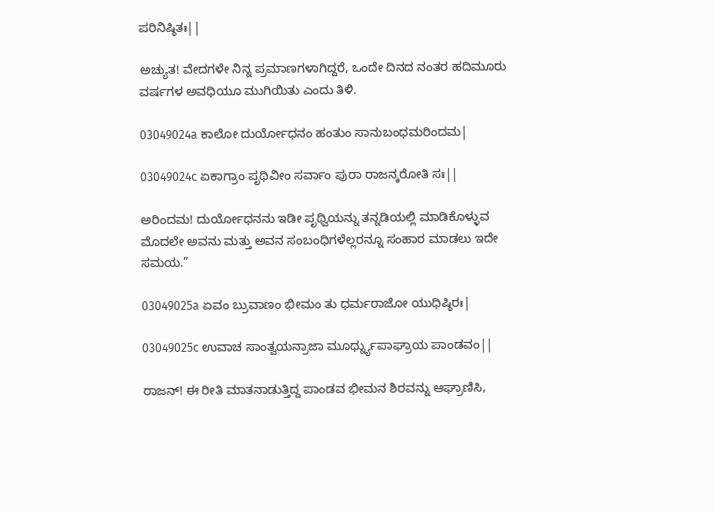ಪರಿನಿಷ್ಠಿತಃ||

ಅಚ್ಯುತ! ವೇದಗಳೇ ನಿನ್ನ ಪ್ರಮಾಣಗಳಾಗಿದ್ದರೆ, ಒಂದೇ ದಿನದ ನಂತರ ಹದಿಮೂರು ವರ್ಷಗಳ ಅವಧಿಯೂ ಮುಗಿಯಿತು ಎಂದು ತಿಳಿ.

03049024a ಕಾಲೋ ದುರ್ಯೋಧನಂ ಹಂತುಂ ಸಾನುಬಂಧಮರಿಂದಮ|

03049024c ಏಕಾಗ್ರಾಂ ಪೃಥಿವೀಂ ಸರ್ವಾಂ ಪುರಾ ರಾಜನ್ಕರೋತಿ ಸಃ||

ಅರಿಂದಮ! ದುರ್ಯೋಧನನು ಇಡೀ ಪೃಥ್ವಿಯನ್ನು ತನ್ನಡಿಯಲ್ಲಿ ಮಾಡಿಕೊಳ್ಳುವ ಮೊದಲೇ ಅವನು ಮತ್ತು ಅವನ ಸಂಬಂಧಿಗಳೆಲ್ಲರನ್ನೂ ಸಂಹಾರ ಮಾಡಲು ಇದೇ ಸಮಯ.”

03049025a ಏವಂ ಬ್ರುವಾಣಂ ಭೀಮಂ ತು ಧರ್ಮರಾಜೋ ಯುಧಿಷ್ಠಿರಃ|

03049025c ಉವಾಚ ಸಾಂತ್ವಯನ್ರಾಜಾ ಮೂರ್ಧ್ನ್ಯುಪಾಘ್ರಾಯ ಪಾಂಡವಂ||

ರಾಜನ್! ಈ ರೀತಿ ಮಾತನಾಡುತ್ತಿದ್ದ ಪಾಂಡವ ಭೀಮನ ಶಿರವನ್ನು ಆಘ್ರಾಣಿಸಿ,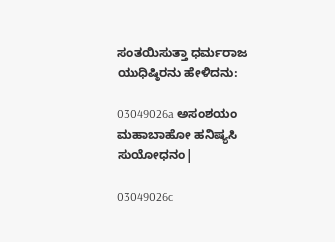ಸಂತಯಿಸುತ್ತಾ ಧರ್ಮರಾಜ ಯುಧಿಷ್ಠಿರನು ಹೇಳಿದನು:

03049026a ಅಸಂಶಯಂ ಮಹಾಬಾಹೋ ಹನಿಷ್ಯಸಿ ಸುಯೋಧನಂ|

03049026c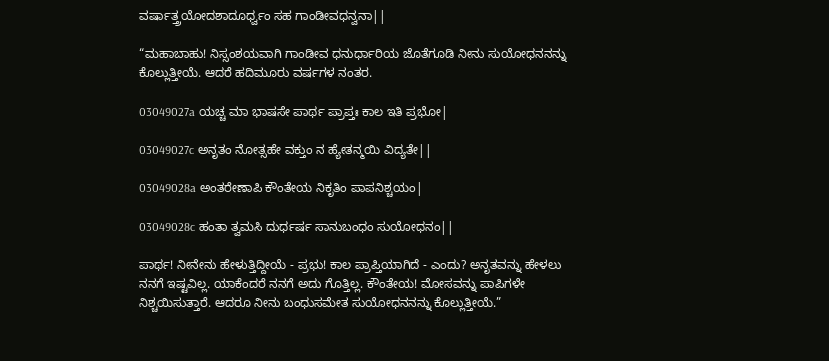ವರ್ಷಾತ್ತ್ರಯೋದಶಾದೂರ್ಧ್ವಂ ಸಹ ಗಾಂಡೀವಧನ್ವನಾ||

“ಮಹಾಬಾಹು! ನಿಸ್ಸಂಶಯವಾಗಿ ಗಾಂಡೀವ ಧನುರ್ಧಾರಿಯ ಜೊತೆಗೂಡಿ ನೀನು ಸುಯೋಧನನನ್ನು ಕೊಲ್ಲುತ್ತೀಯೆ. ಆದರೆ ಹದಿಮೂರು ವರ್ಷಗಳ ನಂತರ.

03049027a ಯಚ್ಚ ಮಾ ಭಾಷಸೇ ಪಾರ್ಥ ಪ್ರಾಪ್ತಃ ಕಾಲ ಇತಿ ಪ್ರಭೋ|

03049027c ಅನೃತಂ ನೋತ್ಸಹೇ ವಕ್ತುಂ ನ ಹ್ಯೇತನ್ಮಯಿ ವಿದ್ಯತೇ||

03049028a ಅಂತರೇಣಾಪಿ ಕೌಂತೇಯ ನಿಕೃತಿಂ ಪಾಪನಿಶ್ಚಯಂ|

03049028c ಹಂತಾ ತ್ವಮಸಿ ದುರ್ಧರ್ಷ ಸಾನುಬಂಧಂ ಸುಯೋಧನಂ||

ಪಾರ್ಥ! ನೀನೇನು ಹೇಳುತ್ತಿದ್ದೀಯೆ - ಪ್ರಭು! ಕಾಲ ಪ್ರಾಪ್ತಿಯಾಗಿದೆ - ಎಂದು? ಅನೃತವನ್ನು ಹೇಳಲು ನನಗೆ ಇಷ್ಟವಿಲ್ಲ. ಯಾಕೆಂದರೆ ನನಗೆ ಅದು ಗೊತ್ತಿಲ್ಲ. ಕೌಂತೇಯ! ಮೋಸವನ್ನು ಪಾಪಿಗಳೇ ನಿಶ್ಚಯಿಸುತ್ತಾರೆ. ಆದರೂ ನೀನು ಬಂಧುಸಮೇತ ಸುಯೋಧನನನ್ನು ಕೊಲ್ಲುತ್ತೀಯೆ.”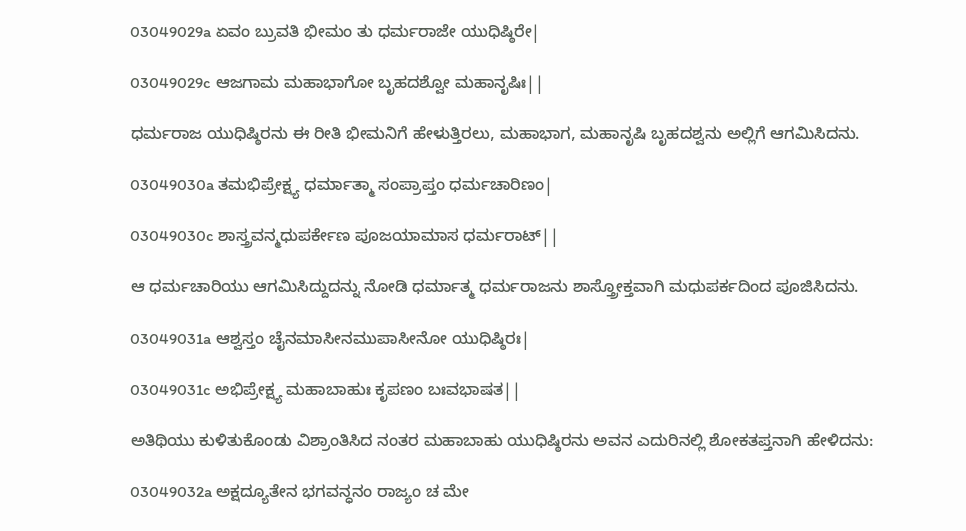03049029a ಏವಂ ಬ್ರುವತಿ ಭೀಮಂ ತು ಧರ್ಮರಾಜೇ ಯುಧಿಷ್ಠಿರೇ|

03049029c ಆಜಗಾಮ ಮಹಾಭಾಗೋ ಬೃಹದಶ್ವೋ ಮಹಾನೃಷಿಃ||

ಧರ್ಮರಾಜ ಯುಧಿಷ್ಠಿರನು ಈ ರೀತಿ ಭೀಮನಿಗೆ ಹೇಳುತ್ತಿರಲು, ಮಹಾಭಾಗ, ಮಹಾನೃಷಿ ಬೃಹದಶ್ವನು ಅಲ್ಲಿಗೆ ಆಗಮಿಸಿದನು.

03049030a ತಮಭಿಪ್ರೇಕ್ಷ್ಯ ಧರ್ಮಾತ್ಮಾ ಸಂಪ್ರಾಪ್ತಂ ಧರ್ಮಚಾರಿಣಂ|

03049030c ಶಾಸ್ತ್ರವನ್ಮಧುಪರ್ಕೇಣ ಪೂಜಯಾಮಾಸ ಧರ್ಮರಾಟ್||

ಆ ಧರ್ಮಚಾರಿಯು ಆಗಮಿಸಿದ್ದುದನ್ನು ನೋಡಿ ಧರ್ಮಾತ್ಮ ಧರ್ಮರಾಜನು ಶಾಸ್ತ್ರೋಕ್ತವಾಗಿ ಮಧುಪರ್ಕದಿಂದ ಪೂಜಿಸಿದನು.

03049031a ಆಶ್ವಸ್ತಂ ಚೈನಮಾಸೀನಮುಪಾಸೀನೋ ಯುಧಿಷ್ಠಿರಃ|

03049031c ಅಭಿಪ್ರೇಕ್ಷ್ಯ ಮಹಾಬಾಹುಃ ಕೃಪಣಂ ಬಃವಭಾಷತ||

ಅತಿಥಿಯು ಕುಳಿತುಕೊಂಡು ವಿಶ್ರಾಂತಿಸಿದ ನಂತರ ಮಹಾಬಾಹು ಯುಧಿಷ್ಠಿರನು ಅವನ ಎದುರಿನಲ್ಲಿ ಶೋಕತಪ್ತನಾಗಿ ಹೇಳಿದನು:

03049032a ಅಕ್ಷದ್ಯೂತೇನ ಭಗವನ್ಧನಂ ರಾಜ್ಯಂ ಚ ಮೇ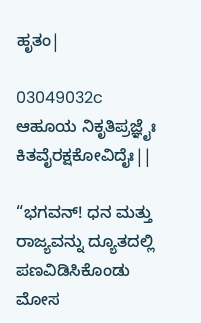ಹೃತಂ|

03049032c ಆಹೂಯ ನಿಕೃತಿಪ್ರಜ್ಞೈಃ ಕಿತವೈರಕ್ಷಕೋವಿದೈಃ||

“ಭಗವನ್! ಧನ ಮತ್ತು ರಾಜ್ಯವನ್ನು ದ್ಯೂತದಲ್ಲಿ ಪಣವಿಡಿಸಿಕೊಂಡು ಮೋಸ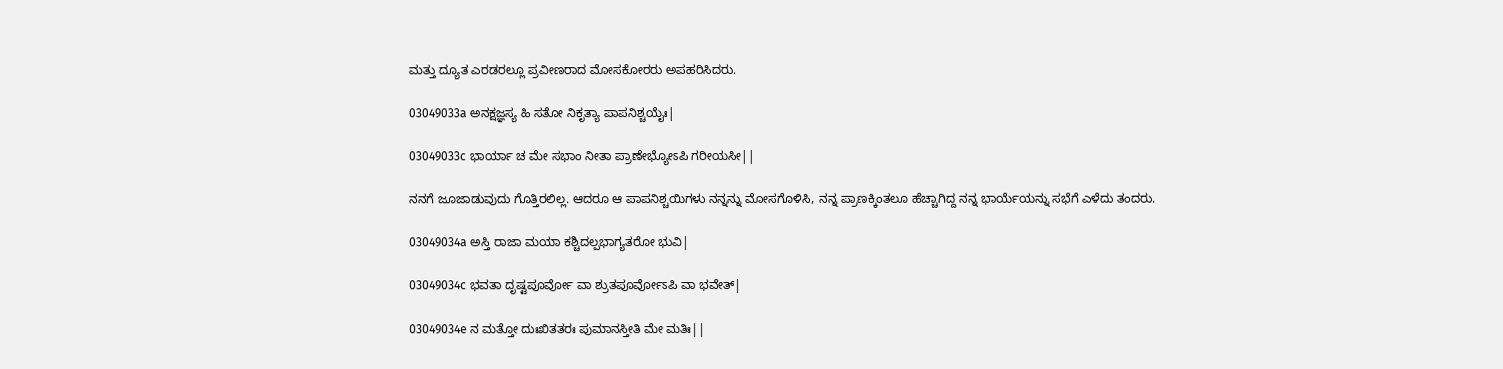ಮತ್ತು ದ್ಯೂತ ಎರಡರಲ್ಲೂ ಪ್ರವೀಣರಾದ ಮೋಸಕೋರರು ಅಪಹರಿಸಿದರು.

03049033a ಅನಕ್ಷಜ್ಞಸ್ಯ ಹಿ ಸತೋ ನಿಕೃತ್ಯಾ ಪಾಪನಿಶ್ಚಯೈಃ|

03049033c ಭಾರ್ಯಾ ಚ ಮೇ ಸಭಾಂ ನೀತಾ ಪ್ರಾಣೇಭ್ಯೋಽಪಿ ಗರೀಯಸೀ||

ನನಗೆ ಜೂಜಾಡುವುದು ಗೊತ್ತಿರಲಿಲ್ಲ. ಆದರೂ ಆ ಪಾಪನಿಶ್ಚಯಿಗಳು ನನ್ನನ್ನು ಮೋಸಗೊಳಿಸಿ, ನನ್ನ ಪ್ರಾಣಕ್ಕಿಂತಲೂ ಹೆಚ್ಚಾಗಿದ್ದ ನನ್ನ ಭಾರ್ಯೆಯನ್ನು ಸಭೆಗೆ ಎಳೆದು ತಂದರು.

03049034a ಅಸ್ತಿ ರಾಜಾ ಮಯಾ ಕಶ್ಚಿದಲ್ಪಭಾಗ್ಯತರೋ ಭುವಿ|

03049034c ಭವತಾ ದೃಷ್ಟಪೂರ್ವೋ ವಾ ಶ್ರುತಪೂರ್ವೋಽಪಿ ವಾ ಭವೇತ್|

03049034e ನ ಮತ್ತೋ ದುಃಖಿತತರಃ ಪುಮಾನಸ್ತೀತಿ ಮೇ ಮತಿಃ||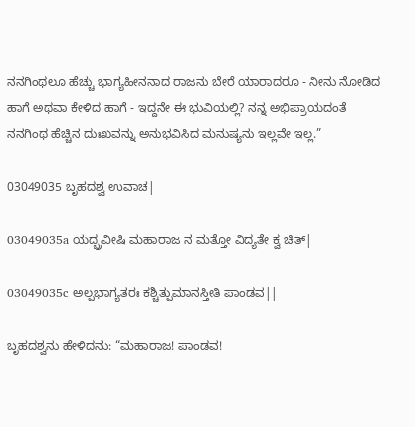ನನಗಿಂಥಲೂ ಹೆಚ್ಚು ಭಾಗ್ಯಹೀನನಾದ ರಾಜನು ಬೇರೆ ಯಾರಾದರೂ - ನೀನು ನೋಡಿದ ಹಾಗೆ ಅಥವಾ ಕೇಳಿದ ಹಾಗೆ - ಇದ್ದನೇ ಈ ಭುವಿಯಲ್ಲಿ? ನನ್ನ ಅಭಿಪ್ರಾಯದಂತೆ ನನಗಿಂಥ ಹೆಚ್ಚಿನ ದುಃಖವನ್ನು ಅನುಭವಿಸಿದ ಮನುಷ್ಯನು ಇಲ್ಲವೇ ಇಲ್ಲ.”

03049035 ಬೃಹದಶ್ವ ಉವಾಚ|

03049035a ಯದ್ಬ್ರವೀಷಿ ಮಹಾರಾಜ ನ ಮತ್ತೋ ವಿದ್ಯತೇ ಕ್ವ ಚಿತ್|

03049035c ಅಲ್ಪಭಾಗ್ಯತರಃ ಕಶ್ಚಿತ್ಪುಮಾನಸ್ತೀತಿ ಪಾಂಡವ||

ಬೃಹದಶ್ವನು ಹೇಳಿದನು: “ಮಹಾರಾಜ! ಪಾಂಡವ!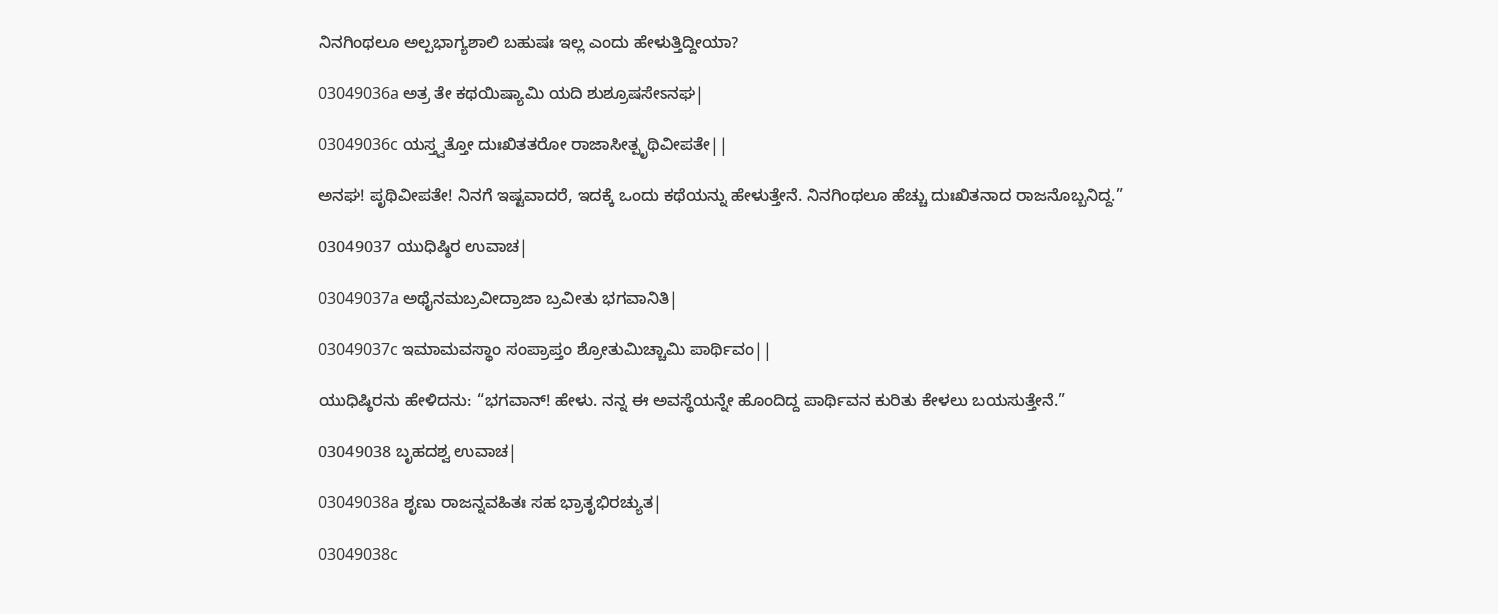ನಿನಗಿಂಥಲೂ ಅಲ್ಪಭಾಗ್ಯಶಾಲಿ ಬಹುಷಃ ಇಲ್ಲ ಎಂದು ಹೇಳುತ್ತಿದ್ದೀಯಾ?

03049036a ಅತ್ರ ತೇ ಕಥಯಿಷ್ಯಾಮಿ ಯದಿ ಶುಶ್ರೂಷಸೇಽನಘ|

03049036c ಯಸ್ತ್ವತ್ತೋ ದುಃಖಿತತರೋ ರಾಜಾಸೀತ್ಪೃಥಿವೀಪತೇ||

ಅನಘ! ಪೃಥಿವೀಪತೇ! ನಿನಗೆ ಇಷ್ಟವಾದರೆ, ಇದಕ್ಕೆ ಒಂದು ಕಥೆಯನ್ನು ಹೇಳುತ್ತೇನೆ. ನಿನಗಿಂಥಲೂ ಹೆಚ್ಚು ದುಃಖಿತನಾದ ರಾಜನೊಬ್ಬನಿದ್ದ.”

03049037 ಯುಧಿಷ್ಠಿರ ಉವಾಚ|

03049037a ಅಥೈನಮಬ್ರವೀದ್ರಾಜಾ ಬ್ರವೀತು ಭಗವಾನಿತಿ|

03049037c ಇಮಾಮವಸ್ಥಾಂ ಸಂಪ್ರಾಪ್ತಂ ಶ್ರೋತುಮಿಚ್ಚಾಮಿ ಪಾರ್ಥಿವಂ||

ಯುಧಿಷ್ಠಿರನು ಹೇಳಿದನು: “ಭಗವಾನ್! ಹೇಳು. ನನ್ನ ಈ ಅವಸ್ಥೆಯನ್ನೇ ಹೊಂದಿದ್ದ ಪಾರ್ಥಿವನ ಕುರಿತು ಕೇಳಲು ಬಯಸುತ್ತೇನೆ.”

03049038 ಬೃಹದಶ್ವ ಉವಾಚ|

03049038a ಶೃಣು ರಾಜನ್ನವಹಿತಃ ಸಹ ಭ್ರಾತೃಭಿರಚ್ಯುತ|

03049038c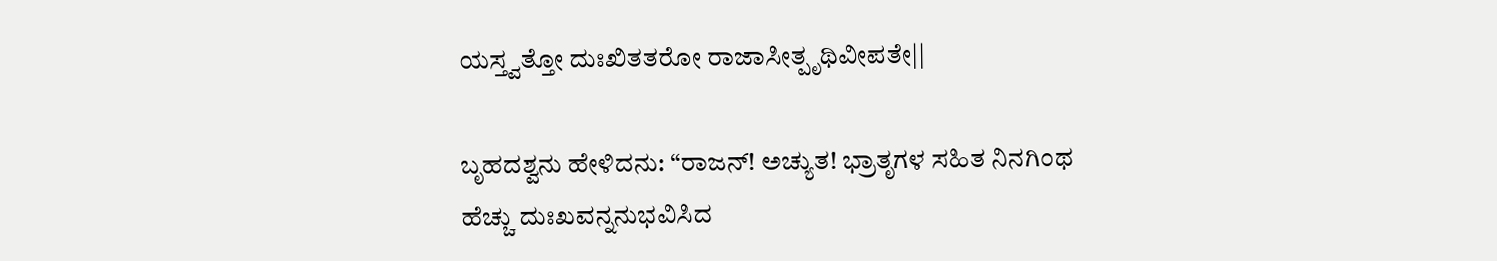ಯಸ್ತ್ವತ್ತೋ ದುಃಖಿತತರೋ ರಾಜಾಸೀತ್ಪೃಥಿವೀಪತೇ||

ಬೃಹದಶ್ವನು ಹೇಳಿದನು: “ರಾಜನ್! ಅಚ್ಯುತ! ಭ್ರಾತೃಗಳ ಸಹಿತ ನಿನಗಿಂಥ ಹೆಚ್ಚು ದುಃಖವನ್ನನುಭವಿಸಿದ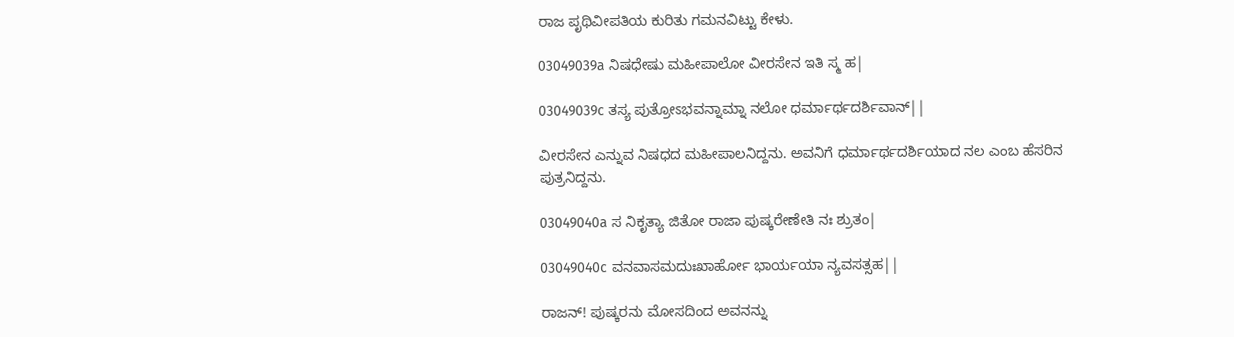ರಾಜ ಪೃಥಿವೀಪತಿಯ ಕುರಿತು ಗಮನವಿಟ್ಟು ಕೇಳು.

03049039a ನಿಷಧೇಷು ಮಹೀಪಾಲೋ ವೀರಸೇನ ಇತಿ ಸ್ಮ ಹ|

03049039c ತಸ್ಯ ಪುತ್ರೋಽಭವನ್ನಾಮ್ನಾ ನಲೋ ಧರ್ಮಾರ್ಥದರ್ಶಿವಾನ್||

ವೀರಸೇನ ಎನ್ನುವ ನಿಷಧದ ಮಹೀಪಾಲನಿದ್ದನು. ಅವನಿಗೆ ಧರ್ಮಾರ್ಥದರ್ಶಿಯಾದ ನಲ ಎಂಬ ಹೆಸರಿನ ಪುತ್ರನಿದ್ದನು.

03049040a ಸ ನಿಕೃತ್ಯಾ ಜಿತೋ ರಾಜಾ ಪುಷ್ಕರೇಣೇತಿ ನಃ ಶ್ರುತಂ|

03049040c ವನವಾಸಮದುಃಖಾರ್ಹೋ ಭಾರ್ಯಯಾ ನ್ಯವಸತ್ಸಹ||

ರಾಜನ್! ಪುಷ್ಕರನು ಮೋಸದಿಂದ ಅವನನ್ನು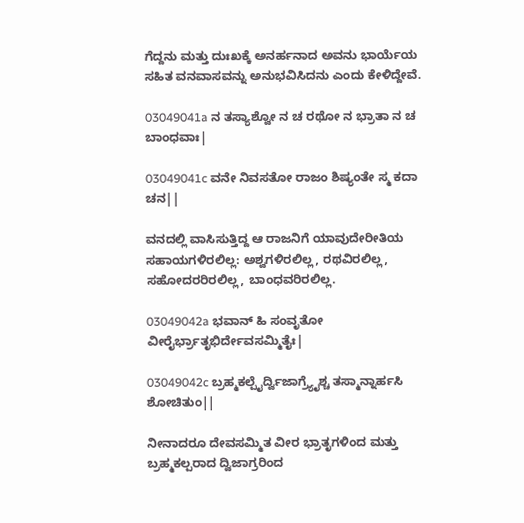ಗೆದ್ದನು ಮತ್ತು ದುಃಖಕ್ಕೆ ಅನರ್ಹನಾದ ಅವನು ಭಾರ್ಯೆಯ ಸಹಿತ ವನವಾಸವನ್ನು ಅನುಭವಿಸಿದನು ಎಂದು ಕೇಳಿದ್ದೇವೆ.

03049041a ನ ತಸ್ಯಾಶ್ವೋ ನ ಚ ರಥೋ ನ ಭ್ರಾತಾ ನ ಚ ಬಾಂಧವಾಃ|

03049041c ವನೇ ನಿವಸತೋ ರಾಜಂ ಶಿಷ್ಯಂತೇ ಸ್ಮ ಕದಾ ಚನ||

ವನದಲ್ಲಿ ವಾಸಿಸುತ್ತಿದ್ದ ಆ ರಾಜನಿಗೆ ಯಾವುದೇರೀತಿಯ ಸಹಾಯಗಳಿರಲಿಲ್ಲ: ಅಶ್ವಗಳಿರಲಿಲ್ಲ, ರಥವಿರಲಿಲ್ಲ, ಸಹೋದರರಿರಲಿಲ್ಲ, ಬಾಂಧವರಿರಲಿಲ್ಲ.

03049042a ಭವಾನ್ ಹಿ ಸಂವೃತೋ ವೀರೈರ್ಭ್ರಾತೃಭಿರ್ದೇವಸಮ್ಮಿತೈಃ|

03049042c ಬ್ರಹ್ಮಕಲ್ಪೈರ್ದ್ವಿಜಾಗ್ರ್ಯೈಶ್ಚ ತಸ್ಮಾನ್ನಾರ್ಹಸಿ ಶೋಚಿತುಂ||

ನೀನಾದರೂ ದೇವಸಮ್ಮಿತ ವೀರ ಭ್ರಾತೃಗಳಿಂದ ಮತ್ತು ಬ್ರಹ್ಮಕಲ್ಪರಾದ ದ್ವಿಜಾಗ್ರರಿಂದ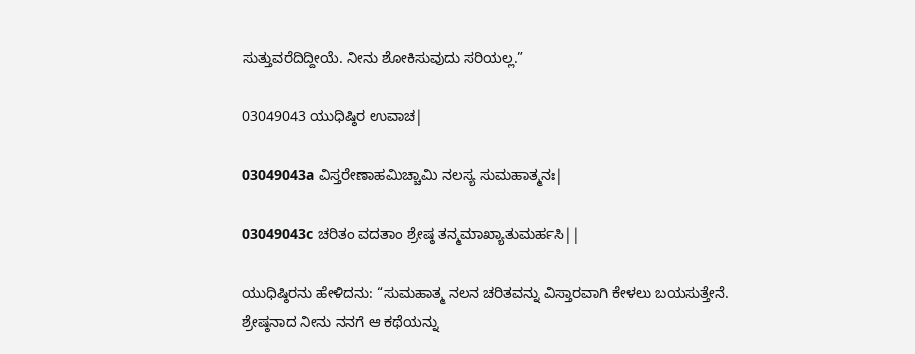ಸುತ್ತುವರೆದಿದ್ದೀಯೆ. ನೀನು ಶೋಕಿಸುವುದು ಸರಿಯಲ್ಲ.”

03049043 ಯುಧಿಷ್ಠಿರ ಉವಾಚ|

03049043a ವಿಸ್ತರೇಣಾಹಮಿಚ್ಚಾಮಿ ನಲಸ್ಯ ಸುಮಹಾತ್ಮನಃ|

03049043c ಚರಿತಂ ವದತಾಂ ಶ್ರೇಷ್ಠ ತನ್ಮಮಾಖ್ಯಾತುಮರ್ಹಸಿ||

ಯುಧಿಷ್ಠಿರನು ಹೇಳಿದನು: “ಸುಮಹಾತ್ಮ ನಲನ ಚರಿತವನ್ನು ವಿಸ್ತಾರವಾಗಿ ಕೇಳಲು ಬಯಸುತ್ತೇನೆ. ಶ್ರೇಷ್ಠನಾದ ನೀನು ನನಗೆ ಆ ಕಥೆಯನ್ನು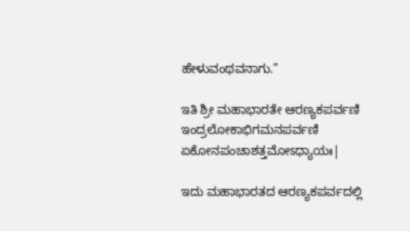ಹೇಳುವಂಥವನಾಗು.”

ಇತಿ ಶ್ರೀ ಮಹಾಭಾರತೇ ಆರಣ್ಯಕಪರ್ವಣಿ ಇಂದ್ರಲೋಕಾಭಿಗಮನಪರ್ವಣಿ ಏಕೋನಪಂಚಾಶತ್ತಮೋಽಧ್ಯಾಯಃ|

ಇದು ಮಹಾಭಾರತದ ಆರಣ್ಯಕಪರ್ವದಲ್ಲಿ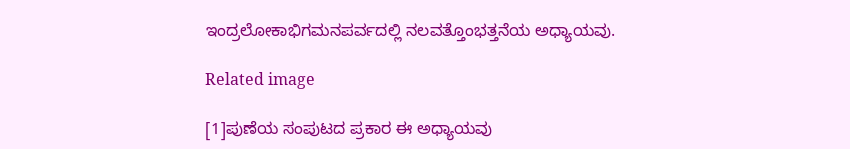ಇಂದ್ರಲೋಕಾಭಿಗಮನಪರ್ವದಲ್ಲಿ ನಲವತ್ತೊಂಭತ್ತನೆಯ ಅಧ್ಯಾಯವು.

Related image

[1]ಪುಣೆಯ ಸಂಪುಟದ ಪ್ರಕಾರ ಈ ಅಧ್ಯಾಯವು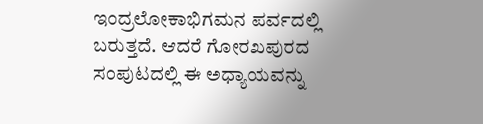ಇಂದ್ರಲೋಕಾಭಿಗಮನ ಪರ್ವದಲ್ಲಿ ಬರುತ್ತದೆ. ಆದರೆ ಗೋರಖಪುರದ ಸಂಪುಟದಲ್ಲಿ ಈ ಅಧ್ಯಾಯವನ್ನು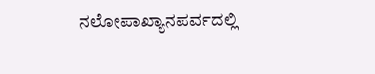ನಲೋಪಾಖ್ಯಾನಪರ್ವದಲ್ಲಿ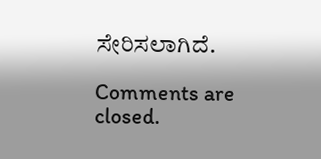ಸೇರಿಸಲಾಗಿದೆ.

Comments are closed.